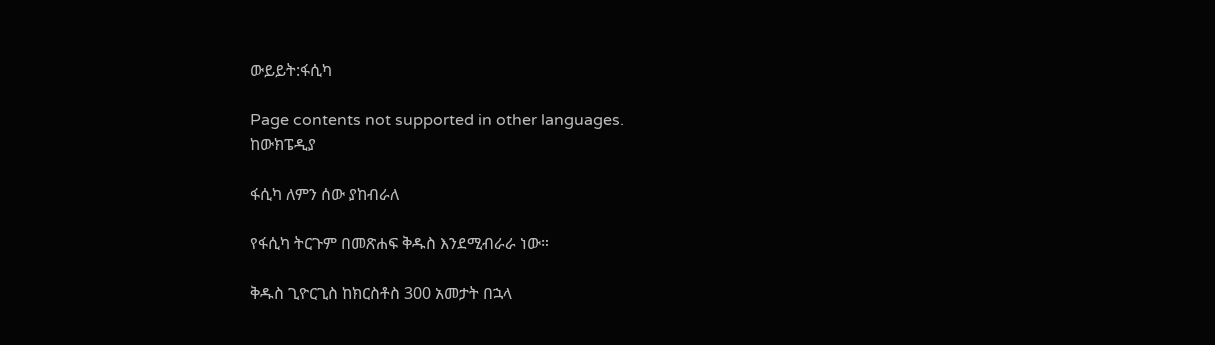ውይይት:ፋሲካ

Page contents not supported in other languages.
ከውክፔዲያ

ፋሲካ ለምን ሰው ያከብራለ

የፋሲካ ትርጉም በመጽሐፍ ቅዱስ እንደሚብራራ ነው።

ቅዱስ ጊዮርጊስ ከክርስቶስ 300 አመታት በኋላ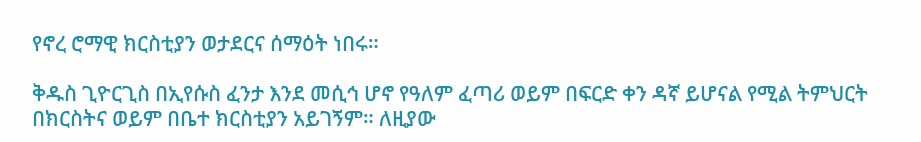የኖረ ሮማዊ ክርስቲያን ወታደርና ሰማዕት ነበሩ።

ቅዱስ ጊዮርጊስ በኢየሱስ ፈንታ እንደ መሲኅ ሆኖ የዓለም ፈጣሪ ወይም በፍርድ ቀን ዳኛ ይሆናል የሚል ትምህርት በክርስትና ወይም በቤተ ክርስቲያን አይገኝም። ለዚያው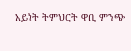አይነት ትምህርት ዋቢ ምንጭ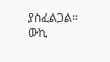ያስፈልጋል። ውኪ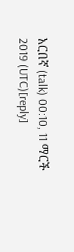አርበኛ (talk) 00:10, 11 ማርች 2019 (UTC)[reply]